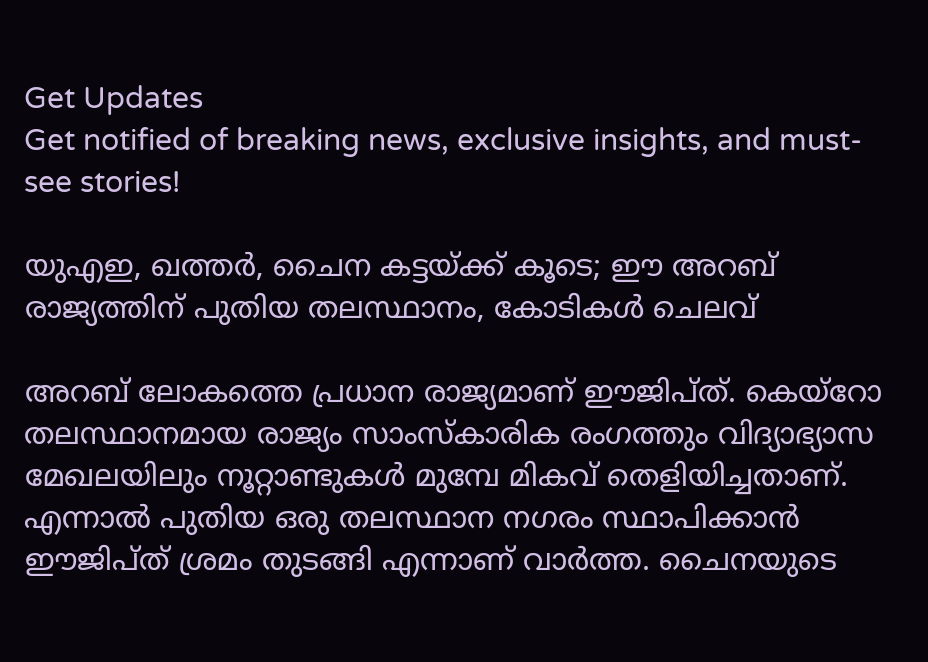Get Updates
Get notified of breaking news, exclusive insights, and must-see stories!

യുഎഇ, ഖത്തര്‍, ചൈന കട്ടയ്ക്ക് കൂടെ; ഈ അറബ് രാജ്യത്തിന് പുതിയ തലസ്ഥാനം, കോടികള്‍ ചെലവ്

അറബ് ലോകത്തെ പ്രധാന രാജ്യമാണ് ഈജിപ്ത്. കെയ്‌റോ തലസ്ഥാനമായ രാജ്യം സാംസ്‌കാരിക രംഗത്തും വിദ്യാഭ്യാസ മേഖലയിലും നൂറ്റാണ്ടുകള്‍ മുമ്പേ മികവ് തെളിയിച്ചതാണ്. എന്നാല്‍ പുതിയ ഒരു തലസ്ഥാന നഗരം സ്ഥാപിക്കാന്‍ ഈജിപ്ത് ശ്രമം തുടങ്ങി എന്നാണ് വാര്‍ത്ത. ചൈനയുടെ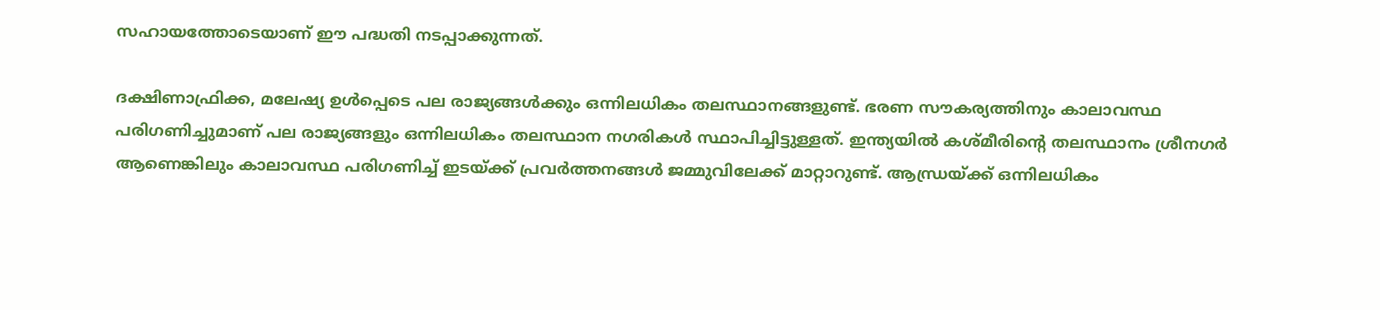സഹായത്തോടെയാണ് ഈ പദ്ധതി നടപ്പാക്കുന്നത്.

ദക്ഷിണാഫ്രിക്ക, മലേഷ്യ ഉള്‍പ്പെടെ പല രാജ്യങ്ങള്‍ക്കും ഒന്നിലധികം തലസ്ഥാനങ്ങളുണ്ട്. ഭരണ സൗകര്യത്തിനും കാലാവസ്ഥ പരിഗണിച്ചുമാണ് പല രാജ്യങ്ങളും ഒന്നിലധികം തലസ്ഥാന നഗരികള്‍ സ്ഥാപിച്ചിട്ടുള്ളത്. ഇന്ത്യയില്‍ കശ്മീരിന്റെ തലസ്ഥാനം ശ്രീനഗര്‍ ആണെങ്കിലും കാലാവസ്ഥ പരിഗണിച്ച് ഇടയ്ക്ക് പ്രവര്‍ത്തനങ്ങള്‍ ജമ്മുവിലേക്ക് മാറ്റാറുണ്ട്. ആന്ധ്രയ്ക്ക് ഒന്നിലധികം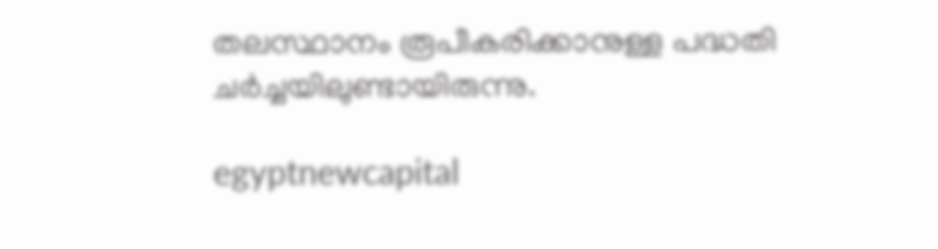തലസ്ഥാനം രൂപീകരിക്കാനുള്ള പദ്ധതി ചര്‍ച്ചയിലുണ്ടായിരുന്നു.

egyptnewcapital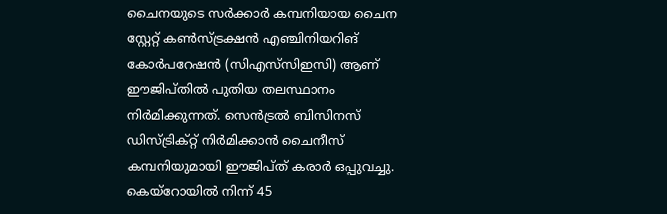ചൈനയുടെ സര്‍ക്കാര്‍ കമ്പനിയായ ചൈന സ്റ്റേറ്റ് കണ്‍സ്ട്രക്ഷന്‍ എഞ്ചിനിയറിങ് കോര്‍പറേഷന്‍ (സിഎസ്‌സിഇസി) ആണ് ഈജിപ്തില്‍ പുതിയ തലസ്ഥാനം നിര്‍മിക്കുന്നത്. സെന്‍ട്രല്‍ ബിസിനസ് ഡിസ്ട്രിക്റ്റ് നിര്‍മിക്കാന്‍ ചൈനീസ് കമ്പനിയുമായി ഈജിപ്ത് കരാര്‍ ഒപ്പുവച്ചു. കെയ്‌റോയില്‍ നിന്ന് 45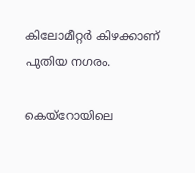കിലോമീറ്റര്‍ കിഴക്കാണ് പുതിയ നഗരം.

കെയ്‌റോയിലെ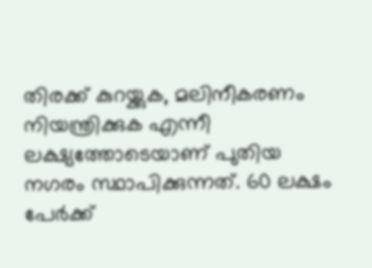തിരക്ക് കുറയ്ക്കുക, മലിനീകരണം നിയന്ത്രിക്കുക എന്നീ ലക്ഷ്യത്തോടെയാണ് പുതിയ നഗരം സ്ഥാപിക്കുന്നത്. 60 ലക്ഷം പേര്‍ക്ക്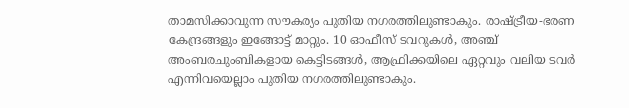താമസിക്കാവുന്ന സൗകര്യം പുതിയ നഗരത്തിലുണ്ടാകും. രാഷ്ട്രീയ-ഭരണ കേന്ദ്രങ്ങളും ഇങ്ങോട്ട് മാറ്റും. 10 ഓഫീസ് ടവറുകള്‍, അഞ്ച് അംബരചുംബികളായ കെട്ടിടങ്ങള്‍, ആഫ്രിക്കയിലെ ഏറ്റവും വലിയ ടവര്‍ എന്നിവയെല്ലാം പുതിയ നഗരത്തിലുണ്ടാകും.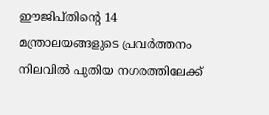ഈജിപ്തിന്റെ 14 മന്ത്രാലയങ്ങളുടെ പ്രവര്‍ത്തനം നിലവില്‍ പുതിയ നഗരത്തിലേക്ക്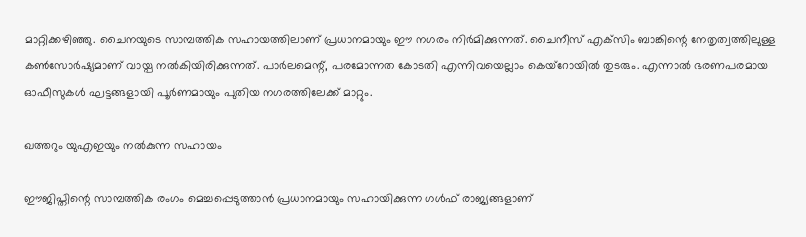മാറ്റിക്കഴിഞ്ഞു. ചൈനയുടെ സാമ്പത്തിക സഹായത്തിലാണ് പ്രധാനമായും ഈ നഗരം നിര്‍മിക്കുന്നത്. ചൈനീസ് എക്‌സിം ബാങ്കിന്റെ നേതൃത്വത്തിലുള്ള കണ്‍സോര്‍ഷ്യമാണ് വായ്പ നല്‍കിയിരിക്കുന്നത്. പാര്‍ലമെന്റ്, പരമോന്നത കോടതി എന്നിവയെല്ലാം കെയ്‌റോയില്‍ തുടരും. എന്നാല്‍ ഭരണപരമായ ഓഫീസുകള്‍ ഘട്ടങ്ങളായി പൂര്‍ണമായും പുതിയ നഗരത്തിലേക്ക് മാറ്റും.

ഖത്തറും യുഎഇയും നല്‍കുന്ന സഹായം

ഈജിപ്തിന്റെ സാമ്പത്തിക രംഗം മെച്ചപ്പെടുത്താന്‍ പ്രധാനമായും സഹായിക്കുന്ന ഗള്‍ഫ് രാജ്യങ്ങളാണ്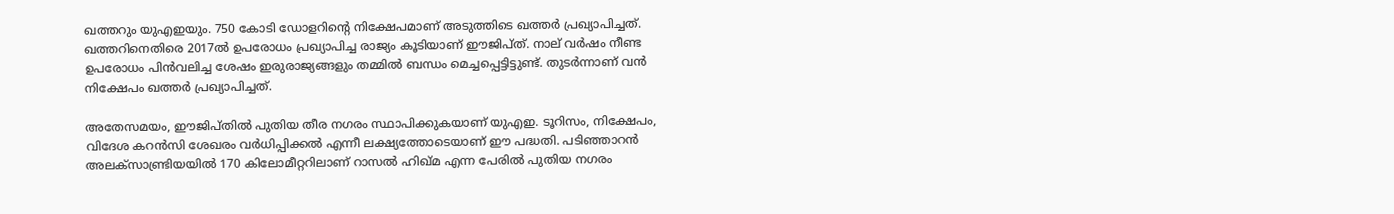ഖത്തറും യുഎഇയും. 750 കോടി ഡോളറിന്റെ നിക്ഷേപമാണ് അടുത്തിടെ ഖത്തര്‍ പ്രഖ്യാപിച്ചത്. ഖത്തറിനെതിരെ 2017ല്‍ ഉപരോധം പ്രഖ്യാപിച്ച രാജ്യം കൂടിയാണ് ഈജിപ്ത്. നാല് വര്‍ഷം നീണ്ട ഉപരോധം പിന്‍വലിച്ച ശേഷം ഇരുരാജ്യങ്ങളും തമ്മില്‍ ബന്ധം മെച്ചപ്പെട്ടിട്ടുണ്ട്. തുടര്‍ന്നാണ് വന്‍ നിക്ഷേപം ഖത്തര്‍ പ്രഖ്യാപിച്ചത്.

അതേസമയം, ഈജിപ്തില്‍ പുതിയ തീര നഗരം സ്ഥാപിക്കുകയാണ് യുഎഇ. ടൂറിസം, നിക്ഷേപം, വിദേശ കറന്‍സി ശേഖരം വര്‍ധിപ്പിക്കല്‍ എന്നീ ലക്ഷ്യത്തോടെയാണ് ഈ പദ്ധതി. പടിഞ്ഞാറന്‍ അലക്‌സാണ്ട്രിയയില്‍ 170 കിലോമീറ്ററിലാണ് റാസല്‍ ഹിഖ്മ എന്ന പേരില്‍ പുതിയ നഗരം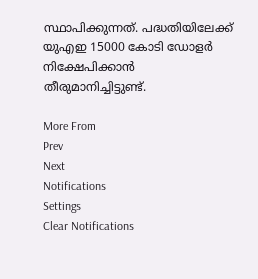സ്ഥാപിക്കുന്നത്. പദ്ധതിയിലേക്ക് യുഎഇ 15000 കോടി ഡോളര്‍ നിക്ഷേപിക്കാന്‍ തീരുമാനിച്ചിട്ടുണ്ട്.

More From
Prev
Next
Notifications
Settings
Clear Notifications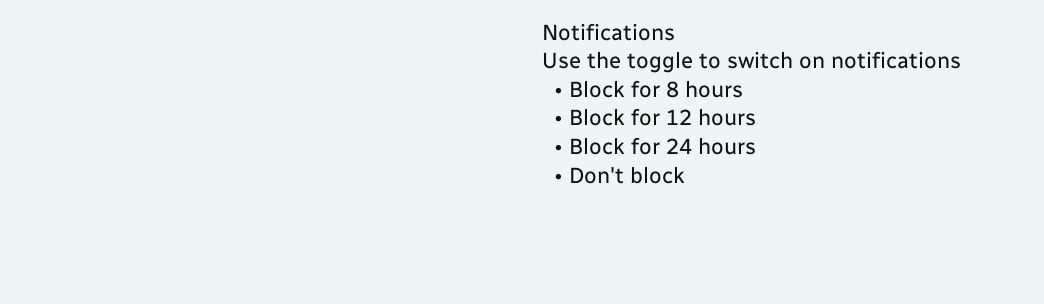Notifications
Use the toggle to switch on notifications
  • Block for 8 hours
  • Block for 12 hours
  • Block for 24 hours
  • Don't block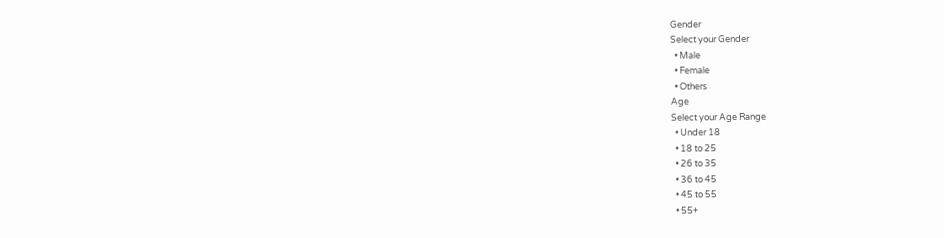Gender
Select your Gender
  • Male
  • Female
  • Others
Age
Select your Age Range
  • Under 18
  • 18 to 25
  • 26 to 35
  • 36 to 45
  • 45 to 55
  • 55+